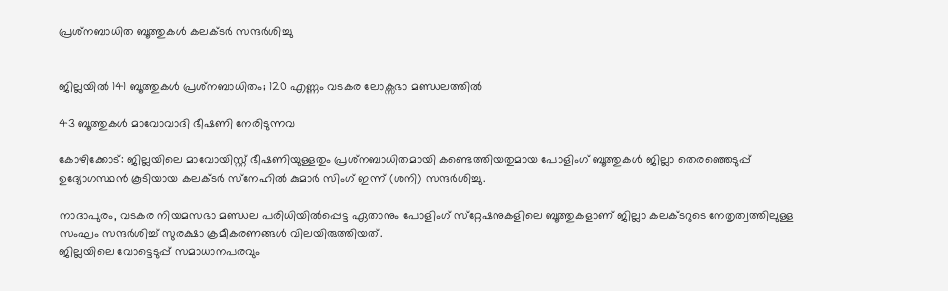പ്രശ്‌നബാധിത ബൂത്തുകള്‍ കലക്ടര്‍ സന്ദര്‍ശിച്ചു


ജില്ലയില്‍ 141 ബൂത്തുകൾ പ്രശ്‌നബാധിതം; 120 എണ്ണം വടകര ലോക്സഭാ മണ്ഡലത്തിൽ

43 ബൂത്തുകള്‍ മാവോവാദി ഭീഷണി നേരിടുന്നവ

കോഴിക്കോട്: ജില്ലയിലെ മാവോയിസ്റ്റ് ഭീഷണിയുള്ളതും പ്രശ്‌നബാധിതമായി കണ്ടെത്തിയതുമായ പോളിംഗ് ബൂത്തുകള്‍ ജില്ലാ തെരഞ്ഞെടുപ്പ് ഉദ്യോഗസ്ഥന്‍ കൂടിയായ കലക്ടര്‍ സ്‌നേഹില്‍ കുമാര്‍ സിംഗ് ഇന്ന് (ശനി) സന്ദര്‍ശിച്ചു.

നാദാപുരം, വടകര നിയമസഭാ മണ്ഡല പരിധിയില്‍പ്പെട്ട ഏതാനും പോളിംഗ് സ്‌റ്റേഷനുകളിലെ ബൂത്തുകളാണ് ജില്ലാ കലക്ടറുടെ നേതൃത്വത്തിലുള്ള സംഘം സന്ദര്‍ശിച്ച് സുരക്ഷാ ക്രമീകരണങ്ങള്‍ വിലയിരുത്തിയത്.
ജില്ലയിലെ വോട്ടെടുപ്പ് സമാധാനപരവും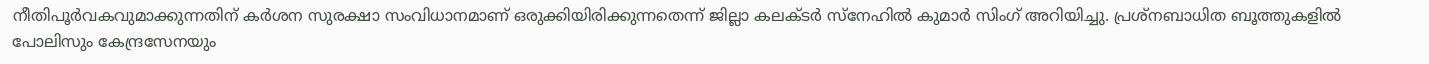നീതിപൂര്‍വകവുമാക്കുന്നതിന് കര്‍ശന സുരക്ഷാ സംവിധാനമാണ് ഒരുക്കിയിരിക്കുന്നതെന്ന് ജില്ലാ കലക്ടര്‍ സ്‌നേഹില്‍ കുമാര്‍ സിംഗ് അറിയിച്ചു. പ്രശ്‌നബാധിത ബൂത്തുകളില്‍ പോലിസും കേന്ദ്രസേനയും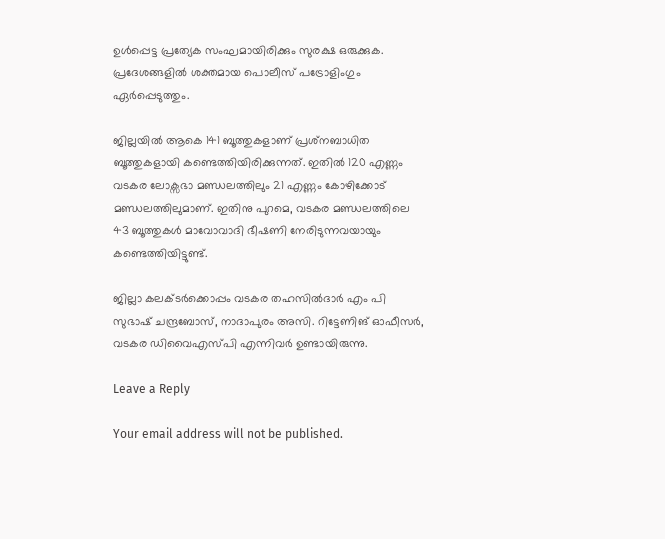ഉള്‍പ്പെട്ട പ്രത്യേക സംഘമായിരിക്കും സുരക്ഷ ഒരുക്കുക. പ്രദേശങ്ങളില്‍ ശക്തമായ പൊലീസ് പട്രോളിംഗും ഏര്‍പ്പെടുത്തും.

ജില്ലയില്‍ ആകെ 141 ബൂത്തുകളാണ് പ്രശ്‌നബാധിത ബൂത്തുകളായി കണ്ടെത്തിയിരിക്കുന്നത്. ഇതില്‍ 120 എണ്ണം വടകര ലോക്സഭാ മണ്ഡലത്തിലും 21 എണ്ണം കോഴിക്കോട് മണ്ഡലത്തിലുമാണ്. ഇതിനു പുറമെ, വടകര മണ്ഡലത്തിലെ 43 ബൂത്തുകള്‍ മാവോവാദി ഭീഷണി നേരിടുന്നവയായും കണ്ടെത്തിയിട്ടുണ്ട്.

ജില്ലാ കലക്ടര്‍ക്കൊപ്പം വടകര തഹസില്‍ദാര്‍ എം പി സുഭാഷ് ചന്ദ്രബോസ്, നാദാപുരം അസി. റിട്ടേണിങ് ഓഫീസര്‍, വടകര ഡിവൈഎസ്പി എന്നിവര്‍ ഉണ്ടായിരുന്നു.

Leave a Reply

Your email address will not be published.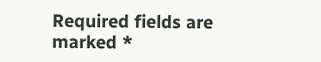Required fields are marked *